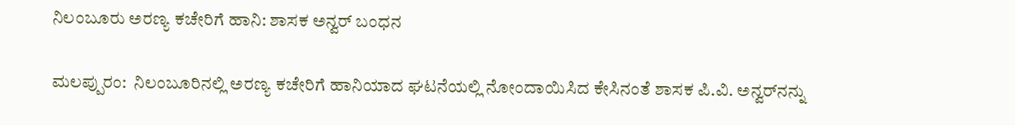ನಿಲಂಬೂರು ಅರಣ್ಯ ಕಚೇರಿಗೆ ಹಾನಿ: ಶಾಸಕ ಅನ್ವರ್ ಬಂಧನ

ಮಲಪ್ಪುರಂ:  ನಿಲಂಬೂರಿನಲ್ಲಿ ಅರಣ್ಯ ಕಚೇರಿಗೆ ಹಾನಿಯಾದ ಘಟನೆಯಲ್ಲಿ ನೋಂದಾಯಿಸಿದ ಕೇಸಿನಂತೆ ಶಾಸಕ ಪಿ.ವಿ. ಅನ್ವರ್‌ನನ್ನು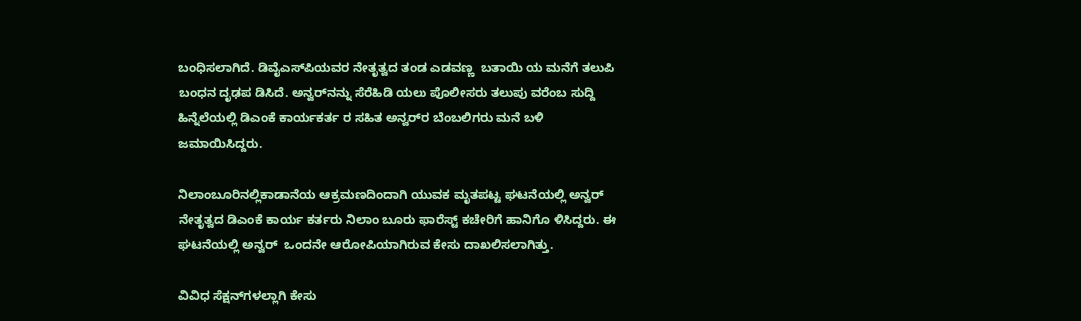ಬಂಧಿಸಲಾಗಿದೆ. ಡಿವೈಎಸ್‌ಪಿಯವರ ನೇತೃತ್ವದ ತಂಡ ಎಡವಣ್ಣ  ಬತಾಯಿ ಯ ಮನೆಗೆ ತಲುಪಿ ಬಂಧನ ದೃಢಪ ಡಿಸಿದೆ. ಅನ್ವರ್‌ನನ್ನು ಸೆರೆಹಿಡಿ ಯಲು ಪೊಲೀಸರು ತಲುಪು ವರೆಂಬ ಸುದ್ದಿ ಹಿನ್ನೆಲೆಯಲ್ಲಿ ಡಿಎಂಕೆ ಕಾರ್ಯಕರ್ತ ರ ಸಹಿತ ಅನ್ವರ್‌ರ ಬೆಂಬಲಿಗರು ಮನೆ ಬಳಿ ಜಮಾಯಿಸಿದ್ದರು.

ನಿಲಾಂಬೂರಿನಲ್ಲಿಕಾಡಾನೆಯ ಆಕ್ರಮಣದಿಂದಾಗಿ ಯುವಕ ಮೃತಪಟ್ಟ ಘಟನೆಯಲ್ಲಿ ಅನ್ವರ್ ನೇತೃತ್ವದ ಡಿಎಂಕೆ ಕಾರ್ಯ ಕರ್ತರು ನಿಲಾಂ ಬೂರು ಫಾರೆಸ್ಟ್ ಕಚೇರಿಗೆ ಹಾನಿಗೊ ಳಿಸಿದ್ದರು. ಈ ಘಟನೆಯಲ್ಲಿ ಅನ್ವರ್  ಒಂದನೇ ಆರೋಪಿಯಾಗಿರುವ ಕೇಸು ದಾಖಲಿಸಲಾಗಿತ್ತು.

ವಿವಿಧ ಸೆಕ್ಷನ್‌ಗಳಲ್ಲಾಗಿ ಕೇಸು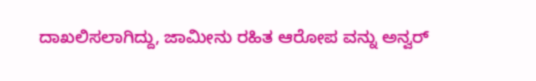ದಾಖಲಿಸಲಾಗಿದ್ದು, ಜಾಮೀನು ರಹಿತ ಆರೋಪ ವನ್ನು ಅನ್ವರ್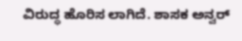ವಿರುದ್ಧ ಹೊರಿಸ ಲಾಗಿದೆ. ಶಾಸಕ ಅನ್ವರ್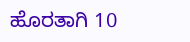ಹೊರತಾಗಿ 10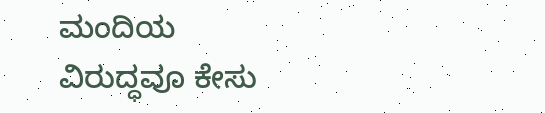ಮಂದಿಯ ವಿರುದ್ಧವೂ ಕೇಸು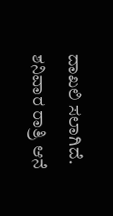ದಾಖಲಿ ಸಲಾಗಿದೆ. ಶನಿವಾರ ರಾತ್ರಿ ಆನೆ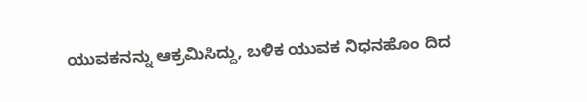ಯುವಕನನ್ನು ಆಕ್ರಮಿಸಿದ್ದು, ಬಳಿಕ ಯುವಕ ನಿಧನಹೊಂ ದಿದ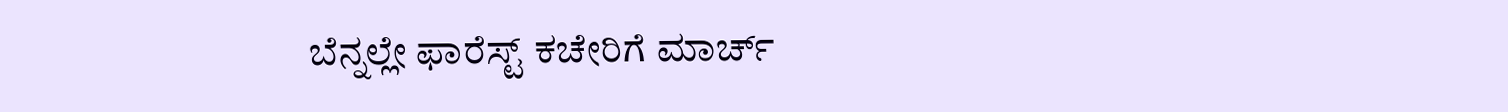ಬೆನ್ನಲ್ಲೇ ಫಾರೆಸ್ಟ್ ಕಚೇರಿಗೆ ಮಾರ್ಚ್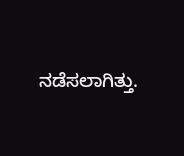ನಡೆಸಲಾಗಿತ್ತು.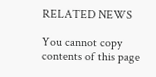RELATED NEWS

You cannot copy contents of this page